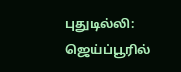புதுடில்லி: ஜெய்ப்பூரில்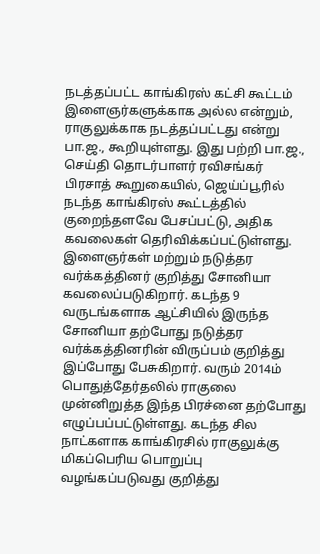நடத்தப்பட்ட காங்கிரஸ் கட்சி கூட்டம் இளைஞர்களுக்காக அல்ல என்றும், ராகுலுக்காக நடத்தப்பட்டது என்று பா.ஜ., கூறியுள்ளது. இது பற்றி பா.ஜ., செய்தி தொடர்பாளர் ரவிசங்கர் பிரசாத் கூறுகையில், ஜெய்ப்பூரில் நடந்த காங்கிரஸ் கூட்டத்தில் குறைந்தளவே பேசப்பட்டு, அதிக கவலைகள் தெரிவிக்கப்பட்டுள்ளது. இளைஞர்கள் மற்றும் நடுத்தர வர்க்கத்தினர் குறித்து சோனியா கவலைப்படுகிறார். கடந்த 9 வருடங்களாக ஆட்சியில் இருந்த சோனியா தற்போது நடுத்தர வர்க்கத்தினரின் விருப்பம் குறித்து இப்போது பேசுகிறார். வரும் 2014ம் பொதுத்தேர்தலில் ராகுலை முன்னிறுத்த இந்த பிரச்னை தற்போது எழுப்பப்பட்டுள்ளது. கடந்த சில நாட்களாக காங்கிரசில் ராகுலுக்கு மிகப்பெரிய பொறுப்பு வழங்கப்படுவது குறித்து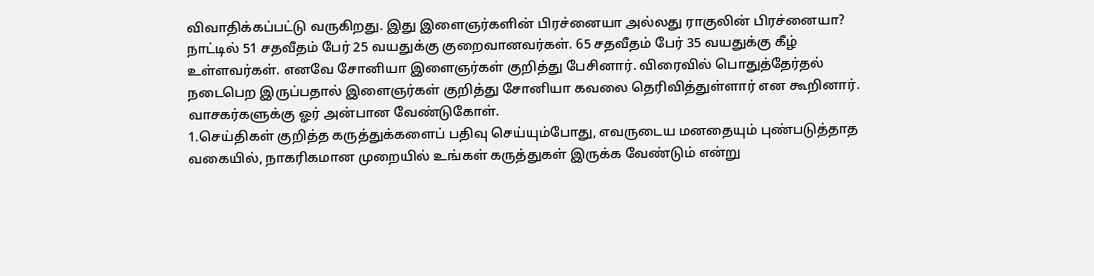விவாதிக்கப்பட்டு வருகிறது. இது இளைஞர்களின் பிரச்னையா அல்லது ராகுலின் பிரச்னையா? நாட்டில் 51 சதவீதம் பேர் 25 வயதுக்கு குறைவானவர்கள். 65 சதவீதம் பேர் 35 வயதுக்கு கீழ் உள்ளவர்கள். எனவே சோனியா இளைஞர்கள் குறித்து பேசினார். விரைவில் பொதுத்தேர்தல் நடைபெற இருப்பதால் இளைஞர்கள் குறித்து சோனியா கவலை தெரிவித்துள்ளார் என கூறினார்.
வாசகர்களுக்கு ஓர் அன்பான வேண்டுகோள்.
1.செய்திகள் குறித்த கருத்துக்களைப் பதிவு செய்யும்போது, எவருடைய மனதையும் புண்படுத்தாத வகையில், நாகரிகமான முறையில் உங்கள் கருத்துகள் இருக்க வேண்டும் என்று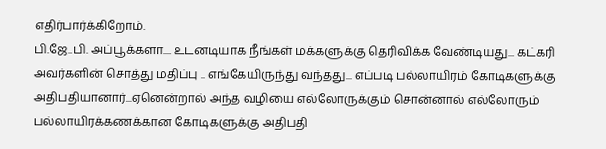எதிர்பார்க்கிறோம்.
பி.ஜே..பி. அப்பூக்களா.... உடனடியாக நீங்கள் மக்களுக்கு தெரிவிக்க வேண்டியது... கட்கரி அவர்களின் சொத்து மதிப்பு .. எங்கேயிருந்து வந்தது... எப்படி பல்லாயிரம் கோடிகளுக்கு அதிபதியானார்...ஏனென்றால் அந்த வழியை எல்லோருக்கும் சொன்னால் எல்லோரும் பல்லாயிரக்கணக்கான கோடிகளுக்கு அதிபதி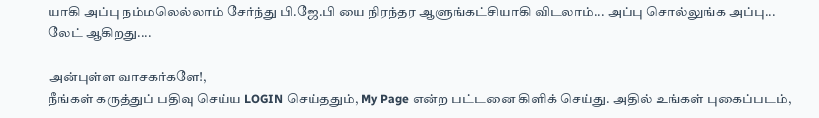யாகி அப்பு நம்மலெல்லாம் சேர்ந்து பி.ஜே.பி யை நிரந்தர ஆளுங்கட்சியாகி விடலாம்... அப்பு சொல்லுங்க அப்பு... லேட் ஆகிறது....

அன்புள்ள வாசகர்களே!,
நீங்கள் கருத்துப் பதிவு செய்ய LOGIN செய்ததும், My Page என்ற பட்டனை கிளிக் செய்து. அதில் உங்கள் புகைப்படம்,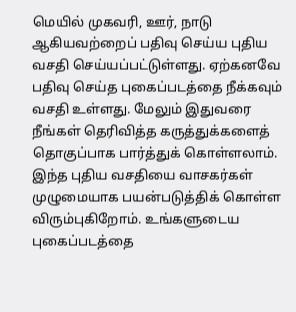மெயில் முகவரி, ஊர், நாடு ஆகியவற்றைப் பதிவு செய்ய புதிய வசதி செய்யப்பட்டுள்ளது. ஏற்கனவே பதிவு செய்த புகைப்படத்தை நீக்கவும் வசதி உள்ளது. மேலும் இதுவரை நீங்கள் தெரிவித்த கருத்துக்களைத் தொகுப்பாக பார்த்துக் கொள்ளலாம். இந்த புதிய வசதியை வாசகர்கள் முழுமையாக பயன்படுத்திக் கொள்ள விரும்புகிறோம். உங்களுடைய புகைப்படத்தை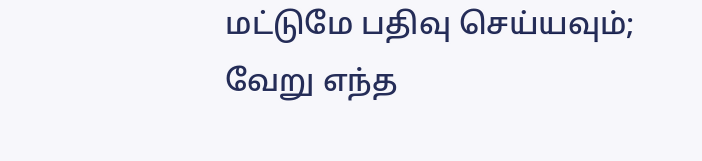மட்டுமே பதிவு செய்யவும்; வேறு எந்த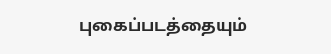புகைப்படத்தையும்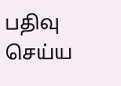பதிவு செய்ய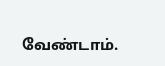வேண்டாம்.